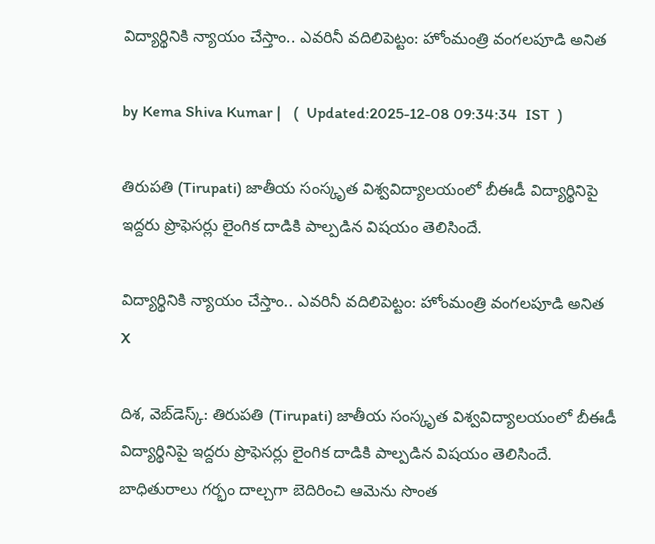విద్యార్థినికి న్యాయం చేస్తాం.. ఎవరినీ వదిలిపెట్టం: హోంమంత్రి వంగలపూడి అనిత

by Kema Shiva Kumar |   (  Updated:2025-12-08 09:34:34  IST  )

తిరుపతి (Tirupati) జాతీయ సంస్కృత విశ్వవిద్యాలయంలో బీఈడీ విద్యార్థినిపై ఇద్దరు ప్రొఫెసర్లు లైంగిక దాడికి పాల్పడిన విషయం తెలిసిందే.

విద్యార్థినికి న్యాయం చేస్తాం.. ఎవరినీ వదిలిపెట్టం: హోంమంత్రి వంగలపూడి అనిత
X

దిశ, వెబ్‌డెస్క్: తిరుపతి (Tirupati) జాతీయ సంస్కృత విశ్వవిద్యాలయంలో బీఈడీ విద్యార్థినిపై ఇద్దరు ప్రొఫెసర్లు లైంగిక దాడికి పాల్పడిన విషయం తెలిసిందే. బాధితురాలు గర్భం దాల్చగా బెదిరించి ఆమెను సొంత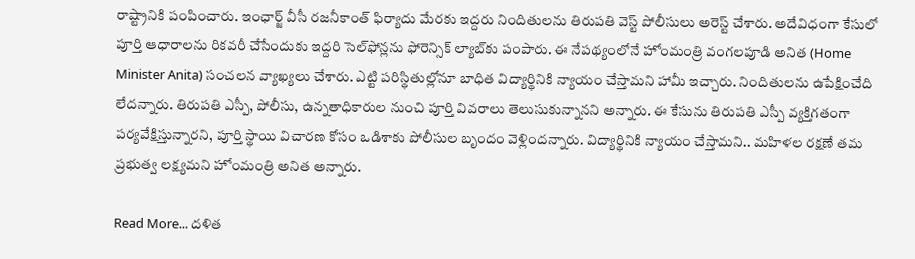రాష్ట్రానికి పంపించారు. ఇంఛార్జ్ వీసీ రజనీకాంత్ ఫిర్యాదు మేరకు ఇద్దరు నిందితులను తిరుపతి వెస్ట్ పోలీసులు అరెస్ట్ చేశారు. అదేవిధంగా కేసులో పూర్తి ఆధారాలను రికవరీ చేసేందుకు ఇద్దరి సెల్‌ఫోన్లను ఫోరెన్సిక్ ల్యాబ్‌కు పంపారు. ఈ నేపథ్యంలోనే హోంమంత్రి వంగలపూడి అనిత (Home Minister Anita) సంచలన వ్యాఖ్యలు చేశారు. ఎట్టి పరిస్థితుల్లోనూ బాధిత విద్యార్థినికి న్యాయం చేస్తామని హామీ ఇచ్చారు. నిందితులను ఉపేక్షించేది లేదన్నారు. తిరుపతి ఎస్పీ, పోలీసు, ఉన్నతాధికారుల నుంచి పూర్తి వివరాలు తెలుసుకున్నానని అన్నారు. ఈ కేసును తిరుపతి ఎస్పీ వ్యక్తిగతంగా పర్యవేక్షిస్తున్నారని, పూర్తి స్థాయి విచారణ కోసం ఒడిశాకు పోలీసుల బృందం వెళ్లిందన్నారు. విద్యార్థినికి న్యాయం చేస్తామని.. మహిళల రక్షణే తమ ప్రభుత్వ లక్ష్యమని హోంమంత్రి అనిత అన్నారు.

Read More... దళిత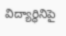విద్యార్థినిపై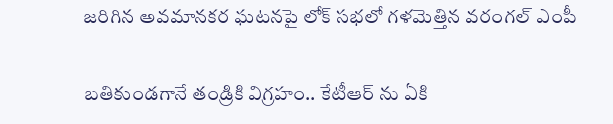జరిగిన అవమానకర ఘటనపై లోక్ సభలో గళమెత్తిన వరంగల్ ఎంపీ

బతికుండగానే తండ్రికి విగ్రహం.. కేటీఆర్ ను ఏకి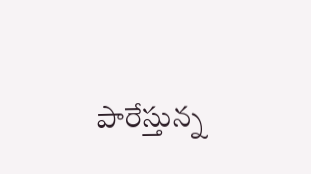పారేస్తున్న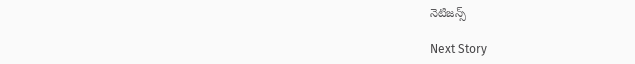నెటిజన్స్

Next Story